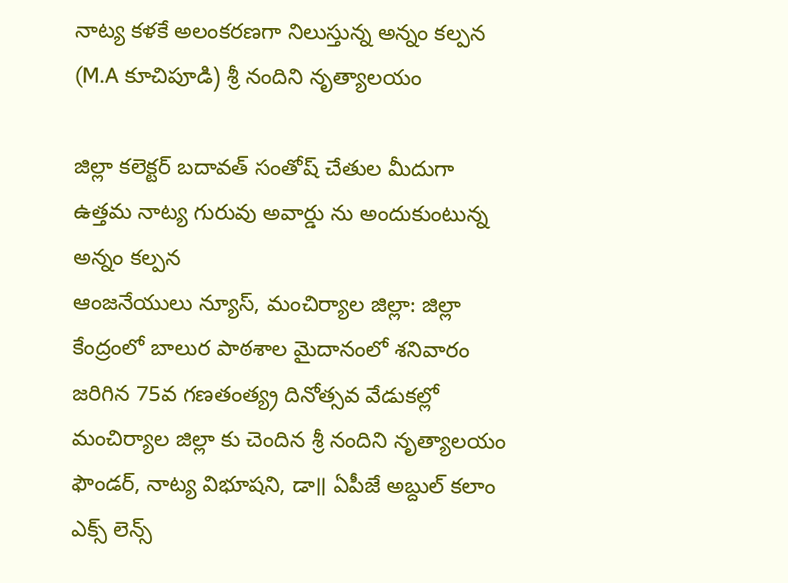నాట్య కళకే అలంకరణగా నిలుస్తున్న అన్నం కల్పన (M.A కూచిపూడి) శ్రీ నందిని నృత్యాలయం

జిల్లా కలెక్టర్ బదావత్ సంతోష్ చేతుల మీదుగా ఉత్తమ నాట్య గురువు అవార్డు ను అందుకుంటున్న అన్నం కల్పన
ఆంజనేయులు న్యూస్, మంచిర్యాల జిల్లా: జిల్లా కేంద్రంలో బాలుర పాఠశాల మైదానంలో శనివారం జరిగిన 75వ గణతంత్య్ర దినోత్సవ వేడుకల్లో మంచిర్యాల జిల్లా కు చెందిన శ్రీ నందిని నృత్యాలయం ఫౌండర్, నాట్య విభూషని, డా॥ ఏపీజే అబ్దుల్ కలాం ఎక్స్ లెన్స్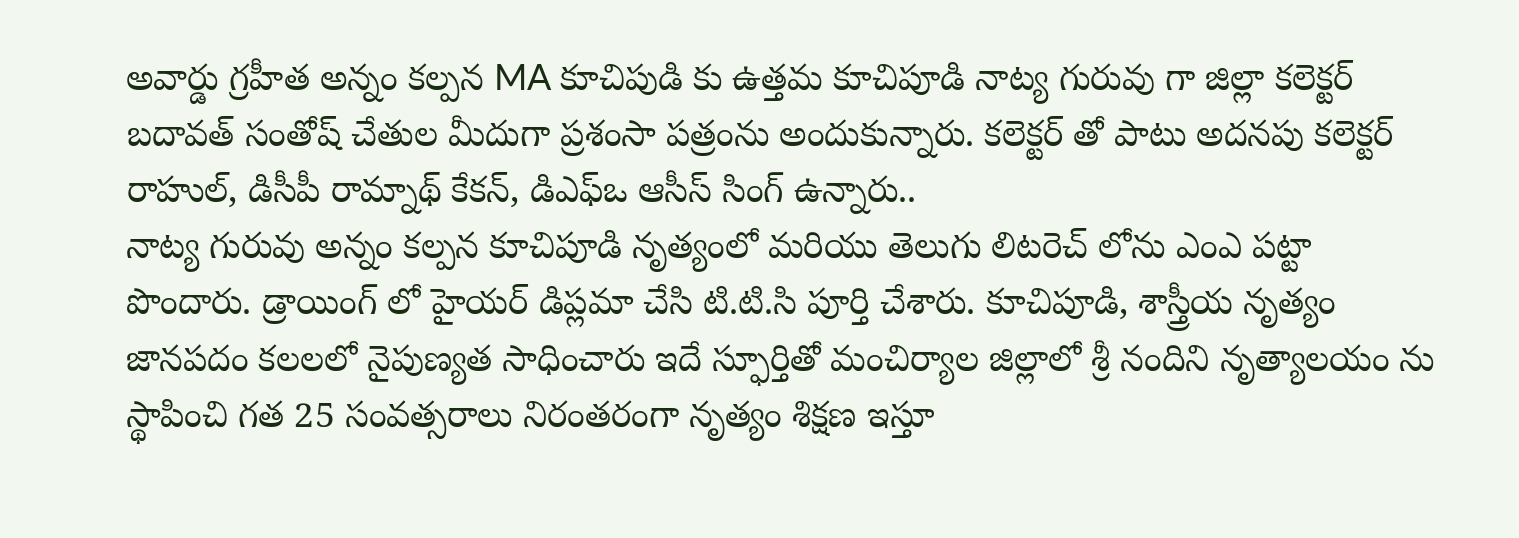అవార్డు గ్రహీత అన్నం కల్పన MA కూచిపుడి కు ఉత్తమ కూచిపూడి నాట్య గురువు గా జిల్లా కలెక్టర్ బదావత్ సంతోష్ చేతుల మీదుగా ప్రశంసా పత్రంను అందుకున్నారు. కలెక్టర్ తో పాటు అదనపు కలెక్టర్ రాహుల్, డిసీపీ రామ్నాథ్ కేకన్, డిఎఫ్ఒ ఆసీస్ సింగ్ ఉన్నారు..
నాట్య గురువు అన్నం కల్పన కూచిపూడి నృత్యంలో మరియు తెలుగు లిటరెచ్ లోను ఎంఎ పట్టా పొందారు. డ్రాయింగ్ లో హైయర్ డిప్లమా చేసి టి.టి.సి పూర్తి చేశారు. కూచిపూడి, శాస్త్రీయ నృత్యం జానపదం కలలలో నైపుణ్యత సాధించారు ఇదే స్ఫూర్తితో మంచిర్యాల జిల్లాలో శ్రీ నందిని నృత్యాలయం ను స్థాపించి గత 25 సంవత్సరాలు నిరంతరంగా నృత్యం శిక్షణ ఇస్తూ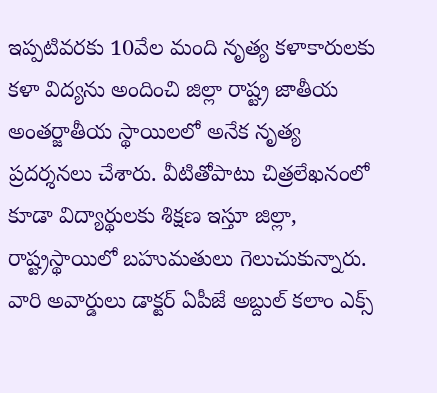ఇప్పటివరకు 10వేల మంది నృత్య కళాకారులకు కళా విద్యను అందించి జిల్లా రాష్ట్ర జాతీయ అంతర్జాతీయ స్థాయిలలో అనేక నృత్య ప్రదర్శనలు చేశారు. వీటితోపాటు చిత్రలేఖనంలో కూడా విద్యార్థులకు శిక్షణ ఇస్తూ జిల్లా, రాష్ట్రస్థాయిలో బహుమతులు గెలుచుకున్నారు. వారి అవార్డులు డాక్టర్ ఏపీజే అబ్దుల్ కలాం ఎక్స్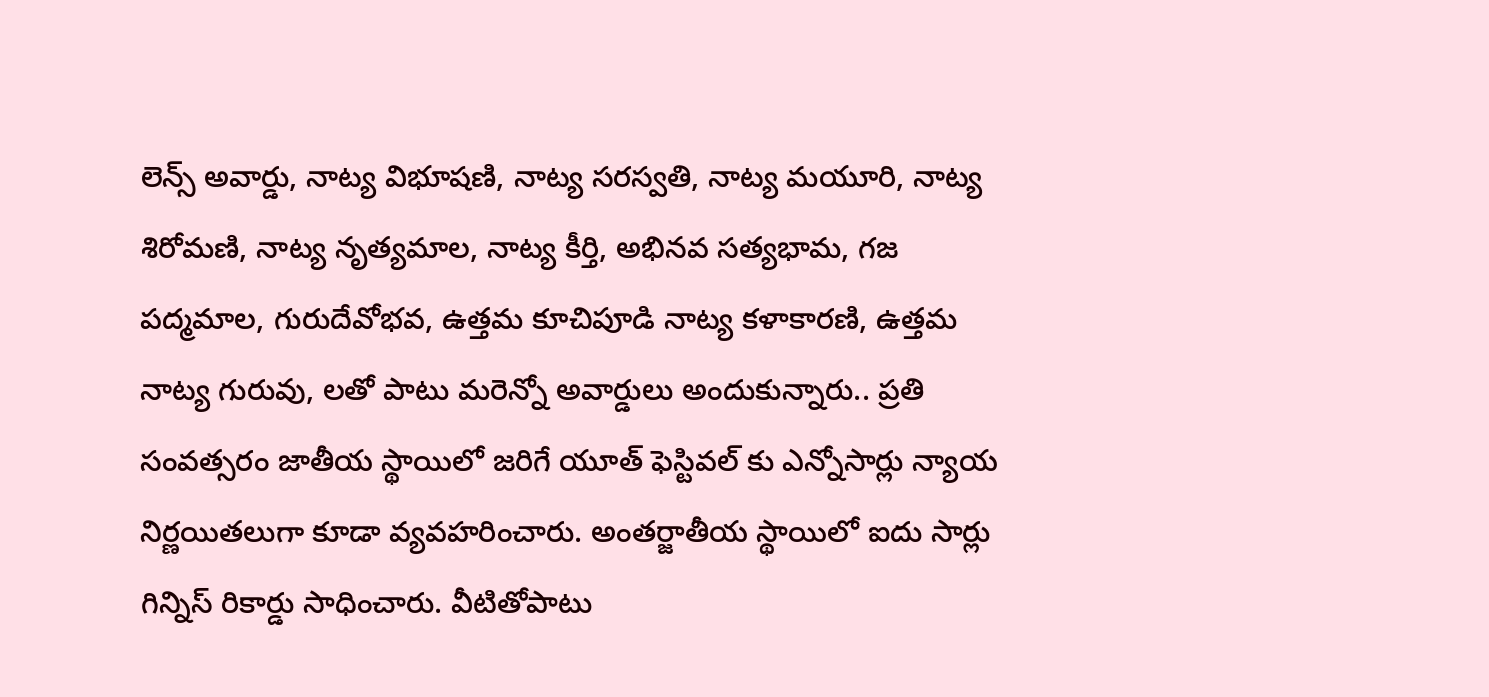లెన్స్ అవార్డు, నాట్య విభూషణి, నాట్య సరస్వతి, నాట్య మయూరి, నాట్య శిరోమణి, నాట్య నృత్యమాల, నాట్య కీర్తి, అభినవ సత్యభామ, గజ పద్మమాల, గురుదేవోభవ, ఉత్తమ కూచిపూడి నాట్య కళాకారణి, ఉత్తమ నాట్య గురువు, లతో పాటు మరెన్నో అవార్డులు అందుకున్నారు.. ప్రతి సంవత్సరం జాతీయ స్థాయిలో జరిగే యూత్ ఫెస్టివల్ కు ఎన్నోసార్లు న్యాయ నిర్ణయితలుగా కూడా వ్యవహరించారు. అంతర్జాతీయ స్థాయిలో ఐదు సార్లు గిన్నిస్ రికార్డు సాధించారు. వీటితోపాటు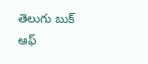తెలుగు బుక్ ఆఫ్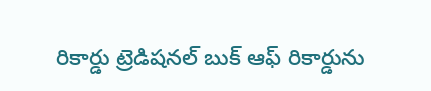రికార్డు ట్రెడిషనల్ బుక్ ఆఫ్ రికార్డును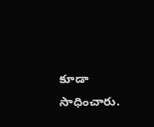కూడా సాధించారు.